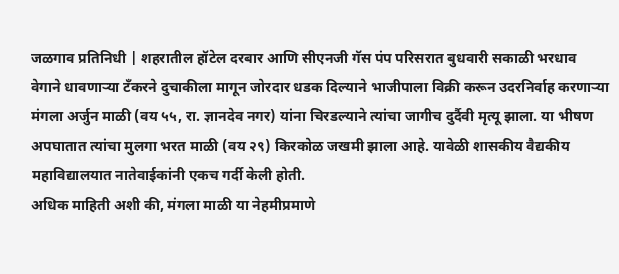जळगाव प्रतिनिधी | शहरातील हॉटेल दरबार आणि सीएनजी गॅस पंप परिसरात बुधवारी सकाळी भरधाव वेगाने धावणाऱ्या टँकरने दुचाकीला मागून जोरदार धडक दिल्याने भाजीपाला विक्री करून उदरनिर्वाह करणाऱ्या मंगला अर्जुन माळी (वय ५५, रा. ज्ञानदेव नगर) यांना चिरडल्याने त्यांचा जागीच दुर्दैवी मृत्यू झाला. या भीषण अपघातात त्यांचा मुलगा भरत माळी (वय २९) किरकोळ जखमी झाला आहे. यावेळी शासकीय वैद्यकीय महाविद्यालयात नातेवाईकांनी एकच गर्दी केली होती.
अधिक माहिती अशी की, मंगला माळी या नेहमीप्रमाणे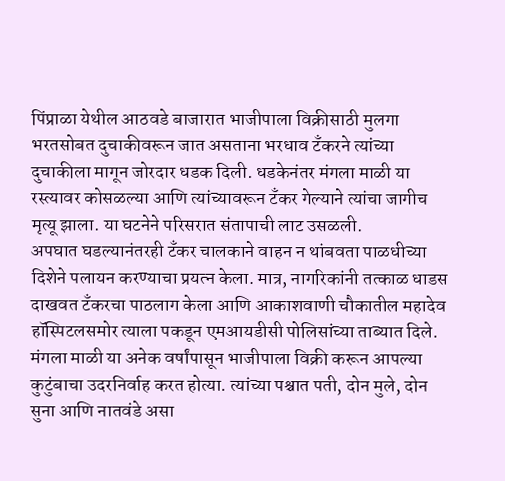पिंप्राळा येथील आठवडे बाजारात भाजीपाला विक्रीसाठी मुलगा भरतसोबत दुचाकीवरून जात असताना भरधाव टँकरने त्यांच्या दुचाकीला मागून जोरदार धडक दिली. धडकेनंतर मंगला माळी या रस्त्यावर कोसळल्या आणि त्यांच्यावरून टँकर गेल्याने त्यांचा जागीच मृत्यू झाला. या घटनेने परिसरात संतापाची लाट उसळली.
अपघात घडल्यानंतरही टँकर चालकाने वाहन न थांबवता पाळधीच्या दिशेने पलायन करण्याचा प्रयत्न केला. मात्र, नागरिकांनी तत्काळ धाडस दाखवत टँकरचा पाठलाग केला आणि आकाशवाणी चौकातील महादेव हॉस्पिटलसमोर त्याला पकडून एमआयडीसी पोलिसांच्या ताब्यात दिले.
मंगला माळी या अनेक वर्षांपासून भाजीपाला विक्री करून आपल्या कुटुंबाचा उदरनिर्वाह करत होत्या. त्यांच्या पश्चात पती, दोन मुले, दोन सुना आणि नातवंडे असा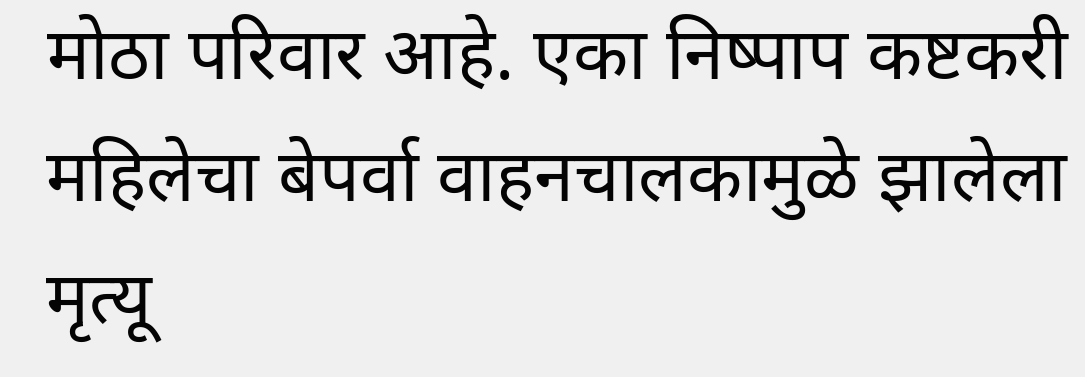मोठा परिवार आहे. एका निष्पाप कष्टकरी महिलेचा बेपर्वा वाहनचालकामुळे झालेला मृत्यू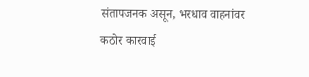संतापजनक असून, भरधाव वाहनांवर कठोर कारवाई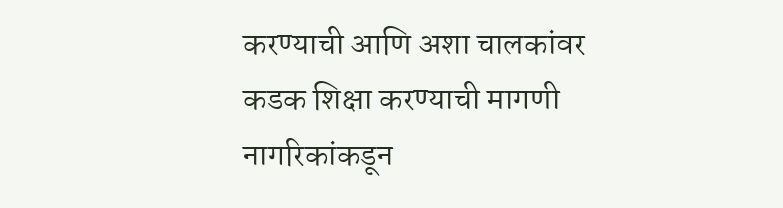करण्याची आणि अशा चालकांवर कडक शिक्षा करण्याची मागणी नागरिकांकडून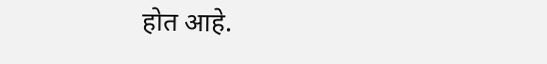होत आहे.